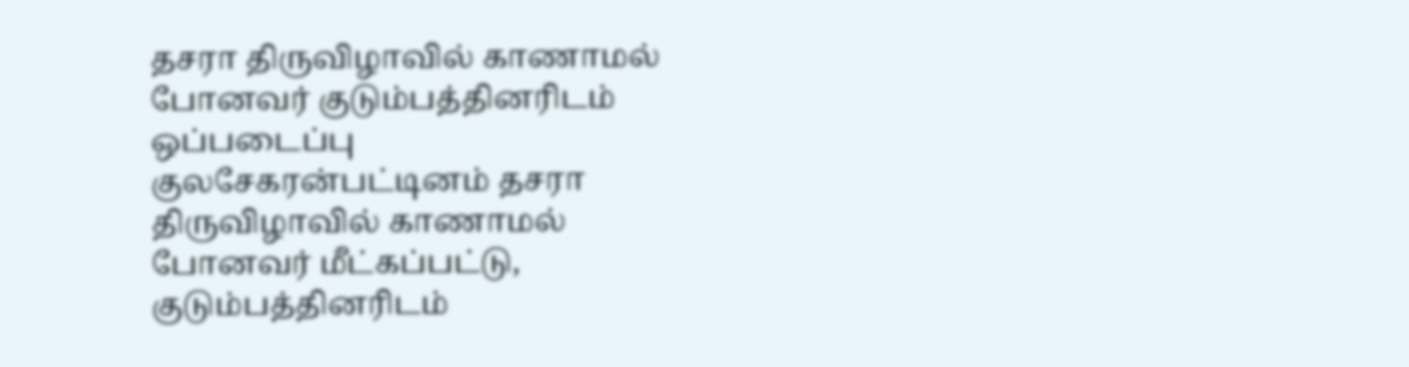தசரா திருவிழாவில் காணாமல் போனவர் குடும்பத்தினரிடம் ஒப்படைப்பு
குலசேகரன்பட்டினம் தசரா திருவிழாவில் காணாமல் போனவர் மீட்கப்பட்டு, குடும்பத்தினரிடம்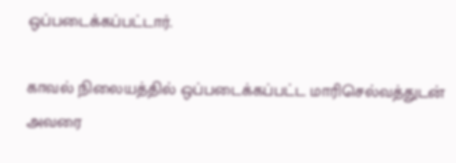ஒப்படைக்கப்பட்டார்.

காவல் நிலையத்தில் ஒப்படைக்கப்பட்ட மாரிசெல்வத்துடன் அவரை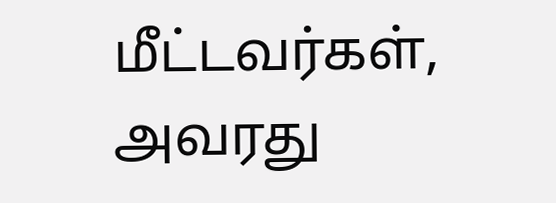மீட்டவர்கள், அவரது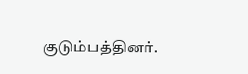குடும்பத்தினர்.